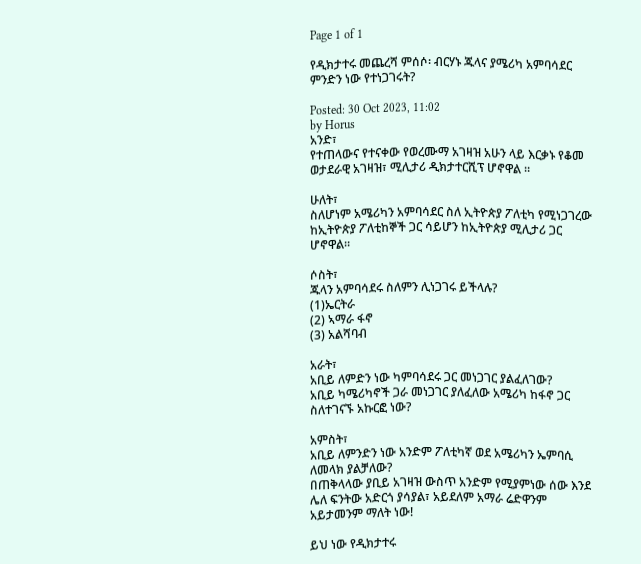Page 1 of 1

የዲክታተሩ መጨረሻ ምሰሶ፡ ብርሃኑ ጁላና ያሜሪካ አምባሳደር ምንድን ነው የተነጋገሩት?

Posted: 30 Oct 2023, 11:02
by Horus
አንድ፣
የተጠላውና የተናቀው የወረሙማ አገዛዝ አሁን ላይ እርቃኑ የቆመ ወታደራዊ አገዛዝ፣ ሚሊታሪ ዲክታተርሺፕ ሆኖዋል ።

ሁለት፣
ስለሆነም አሜሪካን አምባሳደር ስለ ኢትዮጵያ ፖለቲካ የሚነጋገረው ከኢትዮጵያ ፖለቲከኞች ጋር ሳይሆን ከኢትዮጵያ ሚሊታሪ ጋር ሆኖዋል።

ሶስት፣
ጁላን አምባሳደሩ ስለምን ሊነጋገሩ ይችላሉ?
(1)ኤርትራ
(2) ኣማራ ፋኖ
(3) አልሻባብ

አራት፣
አቢይ ለምድን ነው ካምባሳደሩ ጋር መነጋገር ያልፈለገው?
አቢይ ካሜሪካኖች ጋራ መነጋገር ያለፈለው አሜሪካ ከፋኖ ጋር ስለተገናኙ አኩርፎ ነው?

አምስት፣
አቢይ ለምንድን ነው አንድም ፖለቲካኛ ወደ አሜሪካን ኤምባሲ ለመላክ ያልቻለው?
በጠቅላላው ያቢይ አገዛዝ ውስጥ አንድም የሚያምነው ሰው እንደ ሌለ ፍንትው አድርጎ ያሳያል፣ አይደለም አማራ ሬድዋንም አይታመንም ማለት ነው!

ይህ ነው የዲክታተሩ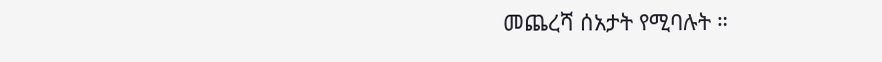መጨረሻ ሰአታት የሚባሉት ።